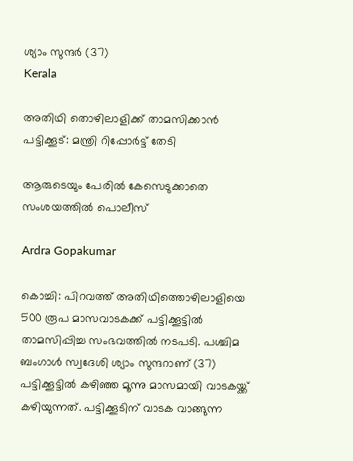ശ്യാം സുന്ദർ (37)
Kerala

അതിഥി തൊഴിലാളിക്ക് താമസിക്കാൻ പട്ടിക്കൂട്: മന്ത്രി റിപ്പോർട്ട് തേടി

ആരുടെയും പേരില്‍ കേസെടുക്കാതെ സംശയത്തിൽ പൊലീസ്

Ardra Gopakumar

കൊച്ചി: പിറവത്ത് അതിഥിത്തൊഴിലാളിയെ 500 രൂപ മാസവാടകക്ക് പട്ടിക്കൂട്ടിൽ താമസിപ്പിച്ച സംഭവത്തിൽ നടപടി. പശ്ചിമ ബംഗാള്‍ സ്വദേശി ശ്യാം സുന്ദറാണ് (37) പട്ടിക്കൂട്ടില്‍ കഴിഞ്ഞ മൂന്നു മാസമായി വാടകയ്ക്ക് കഴിയുന്നത്. പട്ടിക്കൂടിന് വാടക വാങ്ങുന്ന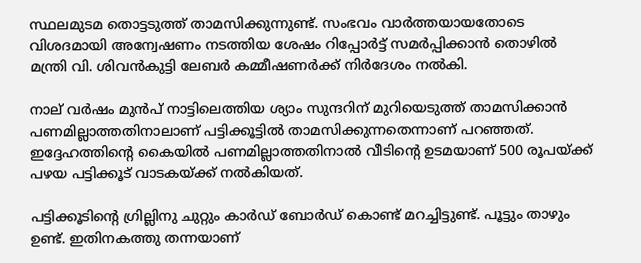സ്ഥലമുടമ തൊട്ടടുത്ത് താമസിക്കുന്നുണ്ട്. സംഭവം വാർത്തയായതോടെ വിശദമായി അന്വേഷണം നടത്തിയ ശേഷം റിപ്പോർട്ട് സമർപ്പിക്കാന്‍ തൊഴിൽ മന്ത്രി വി. ശിവൻകുട്ടി ലേബർ കമ്മീഷണർക്ക് നിർദേശം നൽകി.

നാല് വർഷം മുന്‍പ് നാട്ടിലെത്തിയ ശ്യാം സുന്ദറിന് മുറിയെടുത്ത് താമസിക്കാന്‍ പണമില്ലാത്തതിനാലാണ് പട്ടിക്കൂട്ടിൽ താമസിക്കുന്നതെന്നാണ് പറഞ്ഞത്. ഇദ്ദേഹത്തിന്‍റെ കൈയില്‍ പണമില്ലാത്തതിനാൽ വീടിന്‍റെ ഉടമയാണ് 500 രൂപയ്ക്ക് പഴയ പട്ടിക്കൂട് വാടകയ്ക്ക് നൽകിയത്.

പട്ടിക്കൂടിന്‍റെ ഗ്രില്ലിനു ചുറ്റും കാര്‍ഡ് ബോര്‍ഡ് കൊണ്ട് മറച്ചിട്ടുണ്ട്. പൂട്ടും താഴും ഉണ്ട്. ഇതിനകത്തു തന്നയാണ്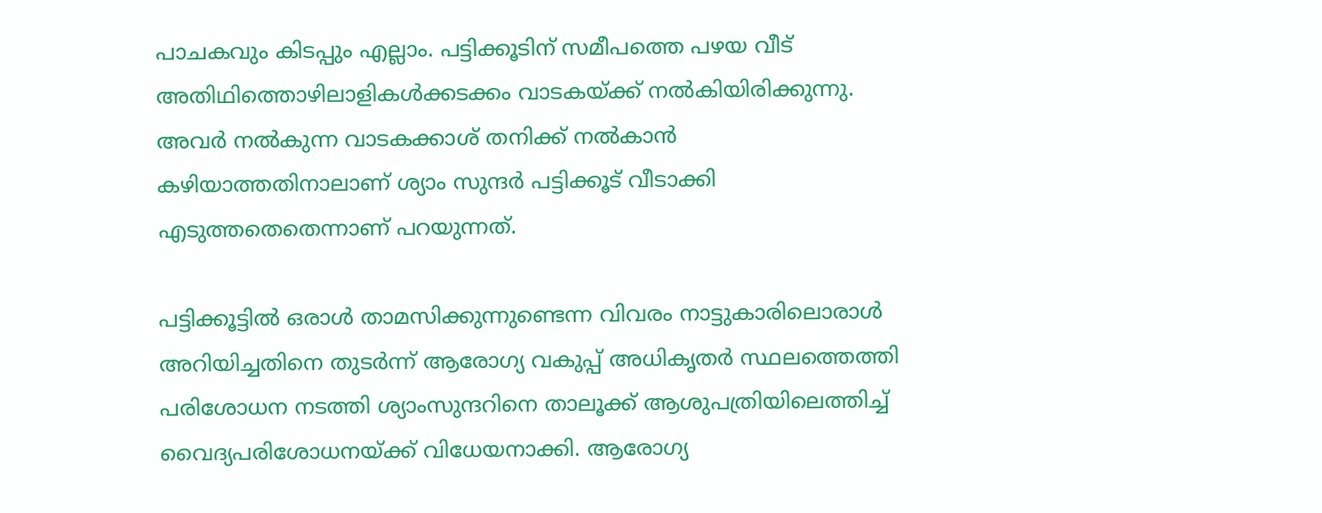പാചകവും കിടപ്പും എല്ലാം. പട്ടിക്കൂടിന് സമീപത്തെ പഴയ വീട് അതിഥിത്തൊഴിലാളികൾക്കടക്കം വാടകയ്ക്ക് നൽകിയിരിക്കുന്നു. അവർ നൽകുന്ന വാടകക്കാശ് തനിക്ക് നല്‍കാൻ കഴിയാത്തതിനാലാണ് ശ്യാം സുന്ദര്‍ പട്ടിക്കൂട് വീടാക്കി എടുത്തതെതെന്നാണ് പറയുന്നത്.

പട്ടിക്കൂട്ടില്‍ ഒരാൾ താമസിക്കുന്നുണ്ടെന്ന വിവരം നാട്ടുകാരിലൊരാള്‍ അറിയിച്ചതിനെ തുടര്‍ന്ന് ആരോഗ്യ വകുപ്പ് അധികൃതര്‍ സ്ഥലത്തെത്തി പരിശോധന നടത്തി ശ്യാംസുന്ദറിനെ താലൂക്ക് ആശുപത്രിയിലെത്തിച്ച് വൈദ്യപരിശോധനയ്ക്ക് വിധേയനാക്കി. ആരോഗ്യ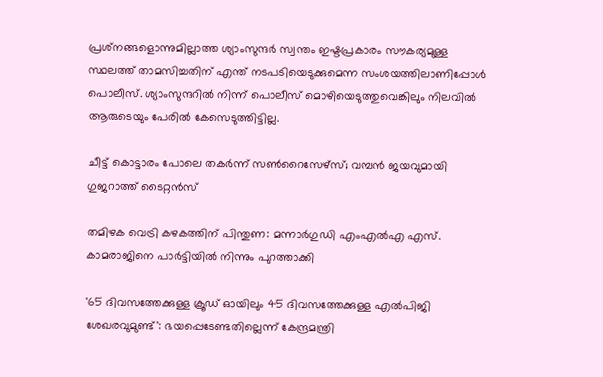പ്രശ്‌നങ്ങളൊന്നുമില്ലാത്ത ശ്യാംസുന്ദര്‍ സ്വന്തം ഇഷ്ടപ്രകാരം സൗകര്യമുള്ള സ്ഥലത്ത് താമസിച്ചതിന് എന്ത് നടപടിയെടുക്കുമെന്ന സംശയത്തിലാണിപ്പോൾ പൊലീസ്. ശ്യാംസുന്ദറില്‍ നിന്ന് പൊലീസ് മൊഴിയെടുത്തുവെങ്കിലും നിലവിൽ ആരുടെയും പേരില്‍ കേസെടുത്തിട്ടില്ല.

ചീട്ട് കൊട്ടാരം പോലെ തകർന്ന് സൺറൈസേഴ്‌സ്; വമ്പൻ ജയവുമായി ഗുജറാത്ത് ടൈറ്റൻസ്

തമിഴക വെട്രി കഴകത്തിന് പിന്തുണ: മന്നാർഗുഡി എംഎൽഎ എസ്. കാമരാജിനെ പാർട്ടിയിൽ നിന്നും പുറത്താക്കി

'65 ദിവസത്തേക്കുള്ള ക്രൂഡ് ഓയിലും 45 ദിവസത്തേക്കുള്ള എൽപിജി ശേഖരവുമുണ്ട്': ഭയപ്പെടേണ്ടതില്ലെന്ന് കേന്ദ്രമന്ത്രി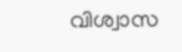വിശ്വാസ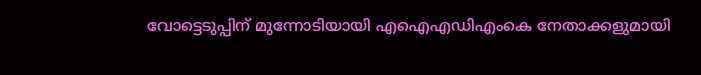വോട്ടെടുപ്പിന് മുന്നോടിയായി എഐഎഡിഎംകെ നേതാക്കളുമായി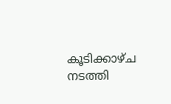കൂടിക്കാഴ്ച നടത്തി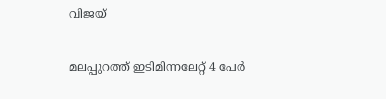വിജയ്

മലപ്പുറത്ത് ഇടിമിന്നലേറ്റ് 4 പേർ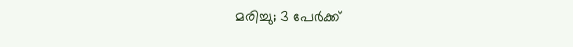മരിച്ചു; 3 പേർക്ക്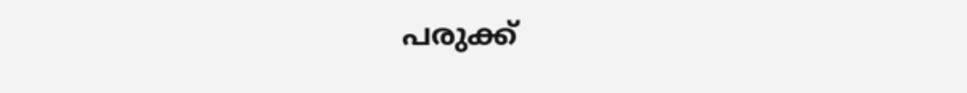പരുക്ക്